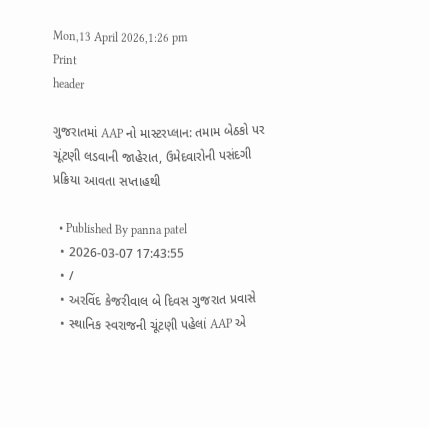Mon,13 April 2026,1:26 pm
Print
header

ગુજરાતમાં AAP નો માસ્ટરપ્લાન: તમામ બેઠકો પર ચૂંટણી લડવાની જાહેરાત, ઉમેદવારોની પસંદગી પ્રક્રિયા આવતા સપ્તાહથી

  • Published By panna patel
  • 2026-03-07 17:43:55
  • /
  • અરવિંદ કેજરીવાલ બે દિવસ ગુજરાત પ્રવાસે
  • સ્થાનિક સ્વરાજની ચૂંટણી પહેલાં AAP એ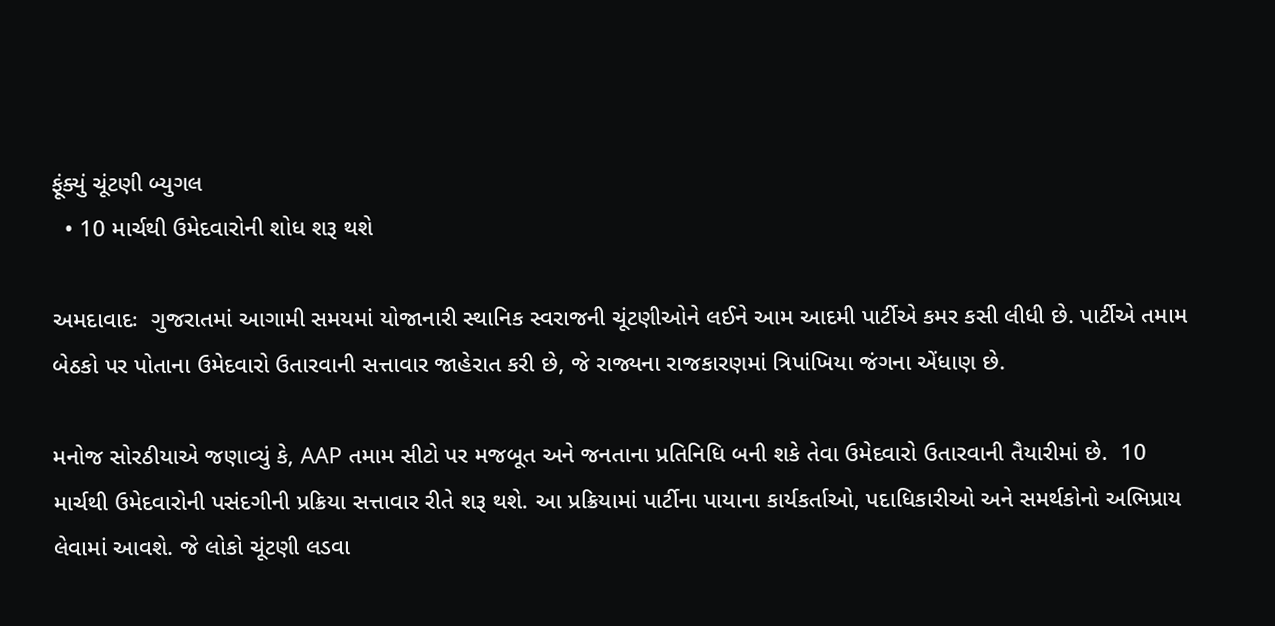ફૂંક્યું ચૂંટણી બ્યુગલ
  • 10 માર્ચથી ઉમેદવારોની શોધ શરૂ થશે

અમદાવાદઃ  ગુજરાતમાં આગામી સમયમાં યોજાનારી સ્થાનિક સ્વરાજની ચૂંટણીઓને લઈને આમ આદમી પાર્ટીએ કમર કસી લીધી છે. પાર્ટીએ તમામ બેઠકો પર પોતાના ઉમેદવારો ઉતારવાની સત્તાવાર જાહેરાત કરી છે, જે રાજ્યના રાજકારણમાં ત્રિપાંખિયા જંગના એંધાણ છે.

મનોજ સોરઠીયાએ જણાવ્યું કે, AAP તમામ સીટો પર મજબૂત અને જનતાના પ્રતિનિધિ બની શકે તેવા ઉમેદવારો ઉતારવાની તૈયારીમાં છે.  10 માર્ચથી ઉમેદવારોની પસંદગીની પ્રક્રિયા સત્તાવાર રીતે શરૂ થશે. આ પ્રક્રિયામાં પાર્ટીના પાયાના કાર્યકર્તાઓ, પદાધિકારીઓ અને સમર્થકોનો અભિપ્રાય લેવામાં આવશે. જે લોકો ચૂંટણી લડવા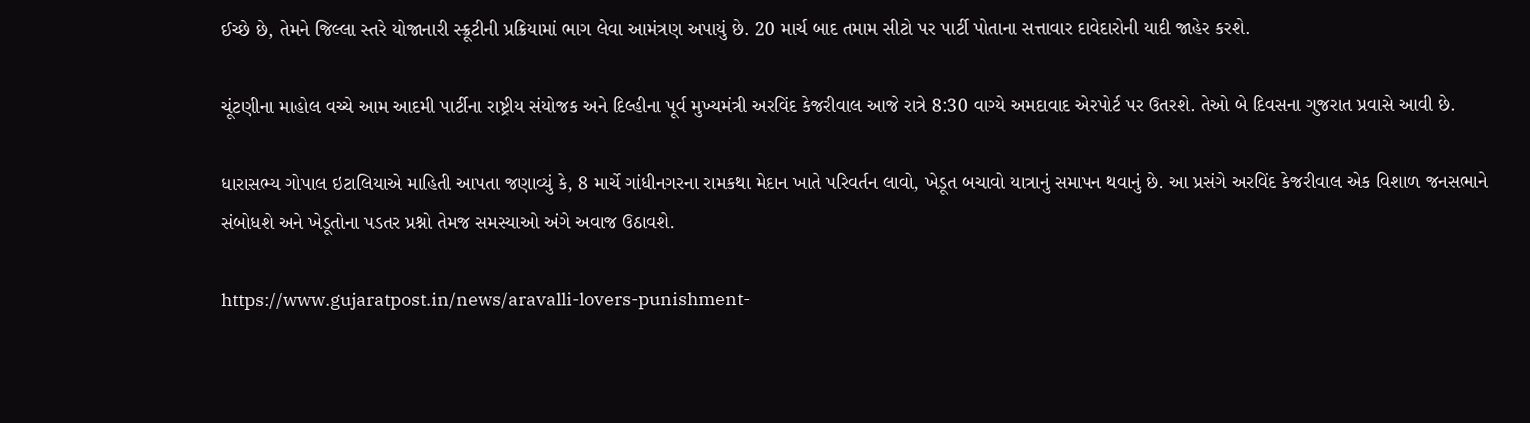ઈચ્છે છે, તેમને જિલ્લા સ્તરે યોજાનારી સ્ક્રૂટીની પ્રક્રિયામાં ભાગ લેવા આમંત્રણ અપાયું છે. 20 માર્ચ બાદ તમામ સીટો પર પાર્ટી પોતાના સત્તાવાર દાવેદારોની યાદી જાહેર કરશે.

ચૂંટણીના માહોલ વચ્ચે આમ આદમી પાર્ટીના રાષ્ટ્રીય સંયોજક અને દિલ્હીના પૂર્વ મુખ્યમંત્રી અરવિંદ કેજરીવાલ આજે રાત્રે 8:30 વાગ્યે અમદાવાદ એરપોર્ટ પર ઉતરશે. તેઓ બે દિવસના ગુજરાત પ્રવાસે આવી છે.

ધારાસભ્ય ગોપાલ ઇટાલિયાએ માહિતી આપતા જણાવ્યું કે, 8 માર્ચે ગાંધીનગરના રામકથા મેદાન ખાતે પરિવર્તન લાવો, ખેડૂત બચાવો યાત્રાનું સમાપન થવાનું છે. આ પ્રસંગે અરવિંદ કેજરીવાલ એક વિશાળ જનસભાને સંબોધશે અને ખેડૂતોના પડતર પ્રશ્નો તેમજ સમસ્યાઓ અંગે અવાજ ઉઠાવશે.

https://www.gujaratpost.in/news/aravalli-lovers-punishment-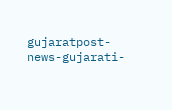gujaratpost-news-gujarati-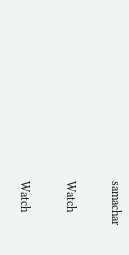samachar

Watch

Watch